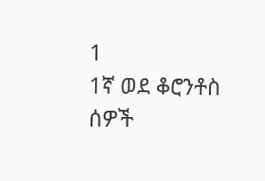1
1ኛ ወደ ቆሮንቶስ ሰዎች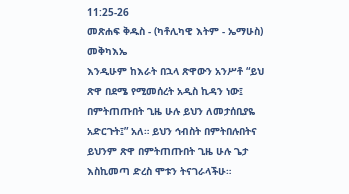11:25-26
መጽሐፍ ቅዱስ - (ካቶሊካዊ እትም - ኤማሁስ)
መቅካእኤ
እንዲሁም ከእራት በኋላ ጽዋውን አንሥቶ “ይህ ጽዋ በደሜ የሚመሰረት አዲስ ኪዳን ነው፤ በምትጠጡበት ጊዜ ሁሉ ይህን ለመታሰቢያዬ አድርጉት፤” አለ። ይህን ኅብስት በምትበሉበትና ይህንም ጽዋ በምትጠጡበት ጊዜ ሁሉ ጌታ እስኪመጣ ድረስ ሞቱን ትናገራላችሁ።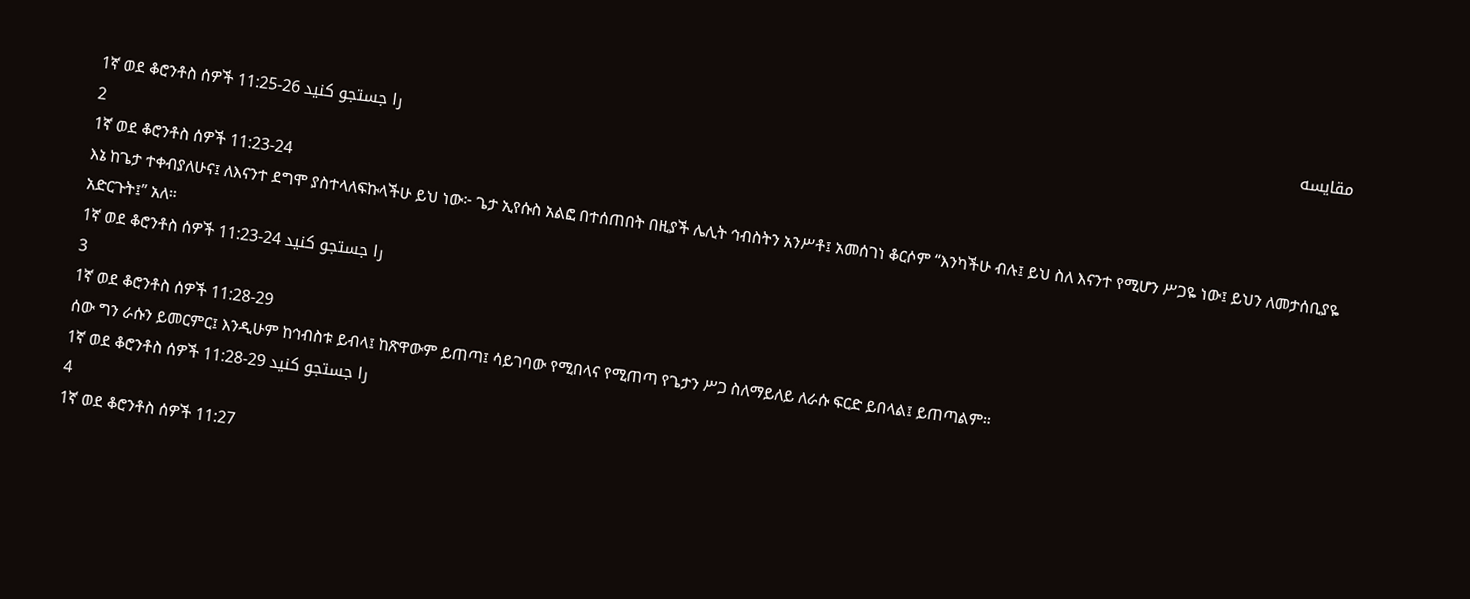مقایسه
1ኛ ወደ ቆሮንቶስ ሰዎች 11:25-26 را جستجو کنید
2
1ኛ ወደ ቆሮንቶስ ሰዎች 11:23-24
እኔ ከጌታ ተቀብያለሁና፤ ለእናንተ ደግሞ ያስተላለፍኩላችሁ ይህ ነው፦ ጌታ ኢየሱስ አልፎ በተሰጠበት በዚያች ሌሊት ኅብስትን አንሥቶ፤ አመሰገነ ቆርሶም “እንካችሁ ብሉ፤ ይህ ስለ እናንተ የሚሆን ሥጋዬ ነው፤ ይህን ለመታሰቢያዬ አድርጉት፤” አለ።
1ኛ ወደ ቆሮንቶስ ሰዎች 11:23-24 را جستجو کنید
3
1ኛ ወደ ቆሮንቶስ ሰዎች 11:28-29
ሰው ግን ራሱን ይመርምር፤ እንዲሁም ከኅብስቱ ይብላ፤ ከጽዋውም ይጠጣ፤ ሳይገባው የሚበላና የሚጠጣ የጌታን ሥጋ ስለማይለይ ለራሱ ፍርድ ይበላል፤ ይጠጣልም።
1ኛ ወደ ቆሮንቶስ ሰዎች 11:28-29 را جستجو کنید
4
1ኛ ወደ ቆሮንቶስ ሰዎች 11:27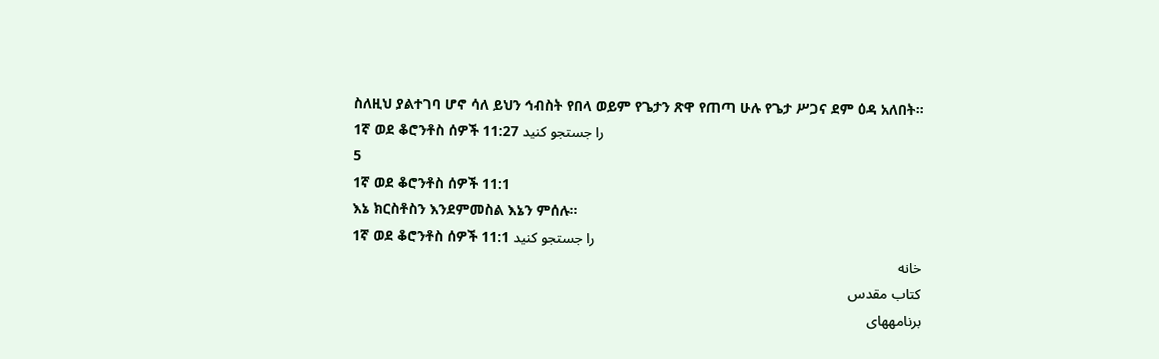ስለዚህ ያልተገባ ሆኖ ሳለ ይህን ኅብስት የበላ ወይም የጌታን ጽዋ የጠጣ ሁሉ የጌታ ሥጋና ደም ዕዳ አለበት።
1ኛ ወደ ቆሮንቶስ ሰዎች 11:27 را جستجو کنید
5
1ኛ ወደ ቆሮንቶስ ሰዎች 11:1
እኔ ክርስቶስን እንደምመስል እኔን ምሰሉ።
1ኛ ወደ ቆሮንቶስ ሰዎች 11:1 را جستجو کنید
خانه
كتاب مقدس
برنامههای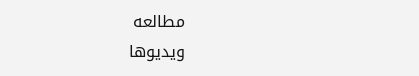مطالعه
ویدیوها